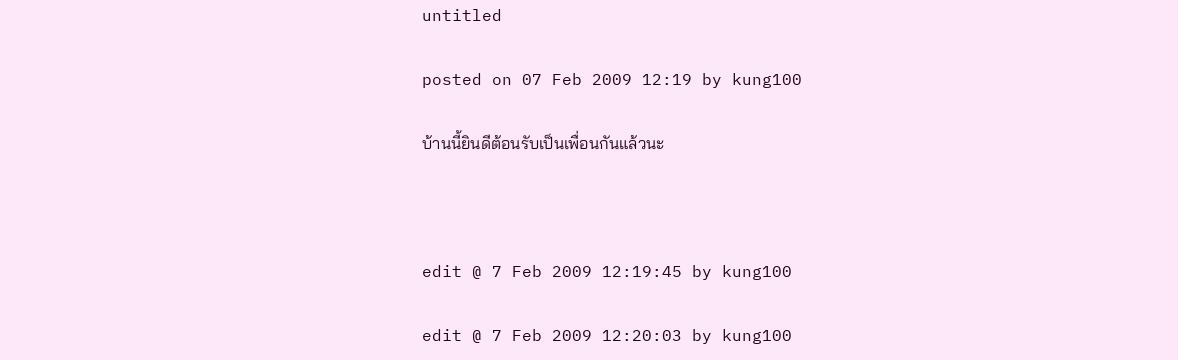untitled

posted on 07 Feb 2009 12:19 by kung100

บ้านนี้ยินดีต้อนรับเป็นเพื่อนกันแล้วนะ



edit @ 7 Feb 2009 12:19:45 by kung100

edit @ 7 Feb 2009 12:20:03 by kung100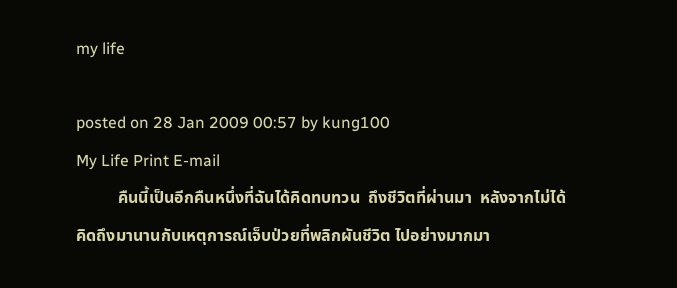my life

posted on 28 Jan 2009 00:57 by kung100
My Life Print E-mail
          คืนนี้เป็นอีกคืนหนึ่งที่ฉันได้คิดทบทวน  ถึงชีวิตที่ผ่านมา  หลังจากไม่ได้คิดถึงมานานกับเหตุการณ์เจ็บป่วยที่พลิกผันชีวิต ไปอย่างมากมา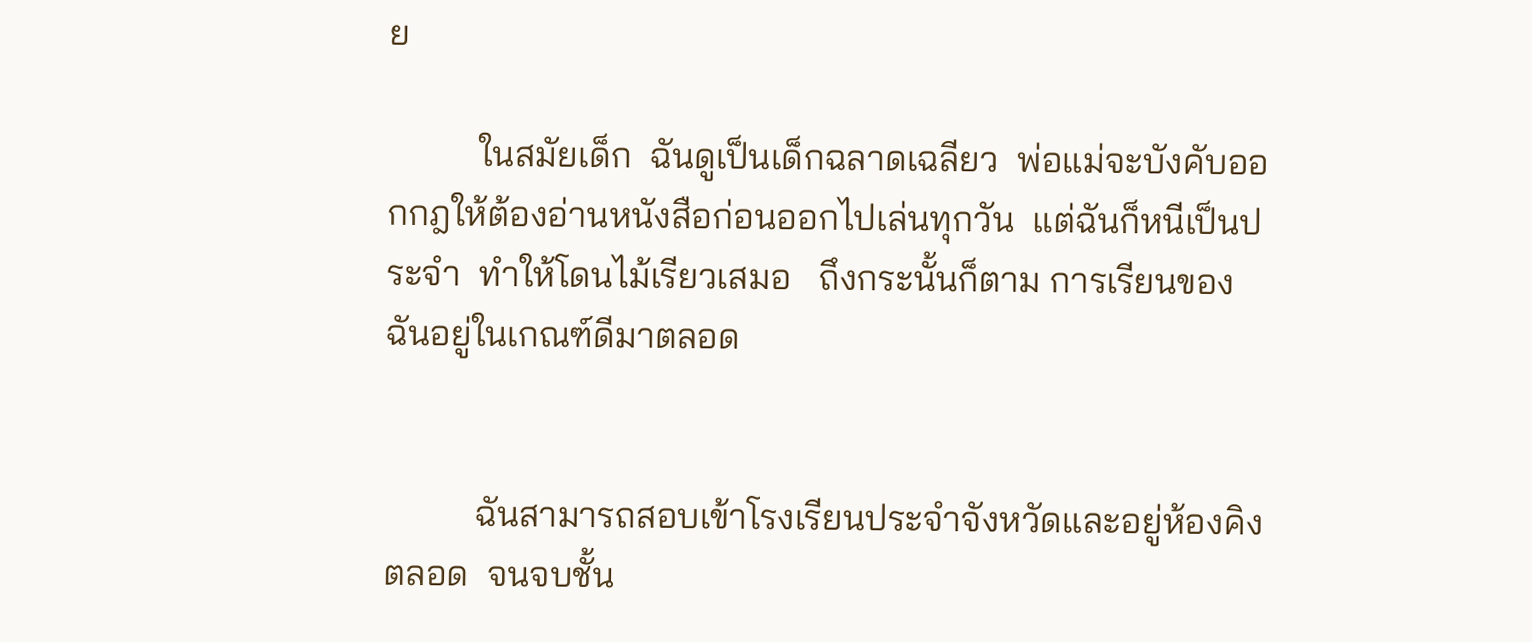ย

          ในสมัยเด็ก  ฉันดูเป็นเด็กฉลาดเฉลียว  พ่อแม่จะบังคับออกกฎให้ต้องอ่านหนังสือก่อนออกไปเล่นทุกวัน  แต่ฉันก็หนีเป็นประจำ  ทำให้โดนไม้เรียวเสมอ   ถึงกระนั้นก็ตาม การเรียนของฉันอยู่ในเกณฑ์ดีมาตลอด


          ฉันสามารถสอบเข้าโรงเรียนประจำจังหวัดและอยู่ห้องคิงตลอด  จนจบชั้น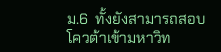ม.6  ทั้งยังสามารถสอบโควต้าเข้ามหาวิท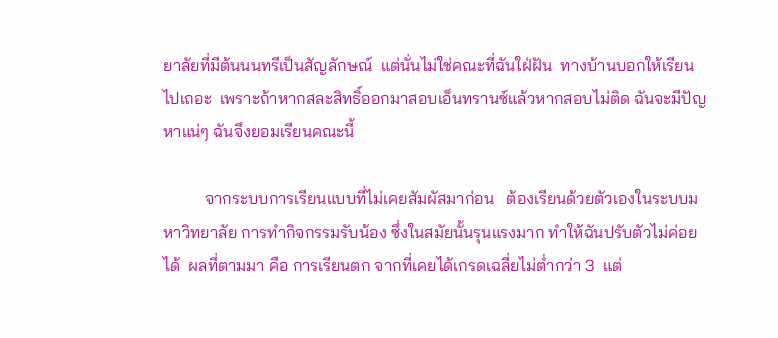ยาลัยที่มีต้นนนทรีเป็นสัญลักษณ์  แต่นั่นไม่ใช่คณะที่ฉันใฝ่ฝัน  ทางบ้านบอกให้เรียนไปเถอะ  เพราะถ้าหากสละสิทธิ์ออกมาสอบเอ็นทรานซ์แล้วหากสอบไม่ติด ฉันจะมีปัญหาแน่ๆ ฉันจึงยอมเรียนคณะนี้

          จากระบบการเรียนแบบที่ไม่เคยสัมผัสมาก่อน   ต้องเรียนด้วยตัวเองในระบบมหาวิทยาลัย การทำกิจกรรมรับน้อง ซึ่งในสมัยนั้นรุนแรงมาก ทำให้ฉันปรับตัวไม่ค่อยได้  ผลที่ตามมา คือ การเรียนตก จากที่เคยได้เกรดเฉลี่ยไม่ต่ำกว่า 3  แต่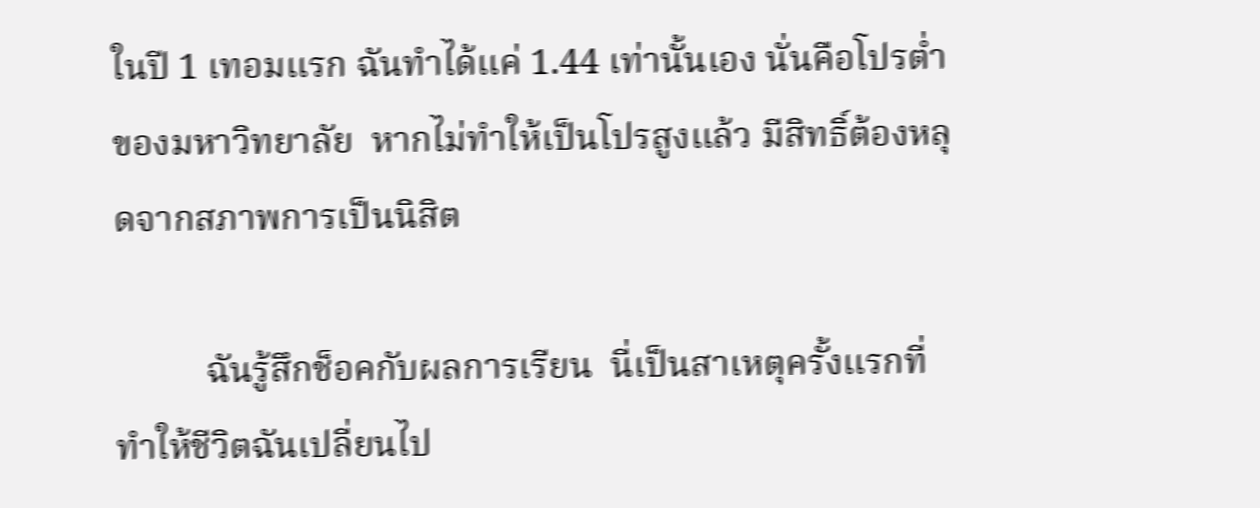ในปี 1 เทอมแรก ฉันทำได้แค่ 1.44 เท่านั้นเอง นั่นคือโปรต่ำของมหาวิทยาลัย  หากไม่ทำให้เป็นโปรสูงแล้ว มีสิทธิ์ต้องหลุดจากสภาพการเป็นนิสิต

          ฉันรู้สึกช็อคกับผลการเรียน  นี่เป็นสาเหตุครั้งแรกที่ทำให้ชีวิตฉันเปลี่ยนไป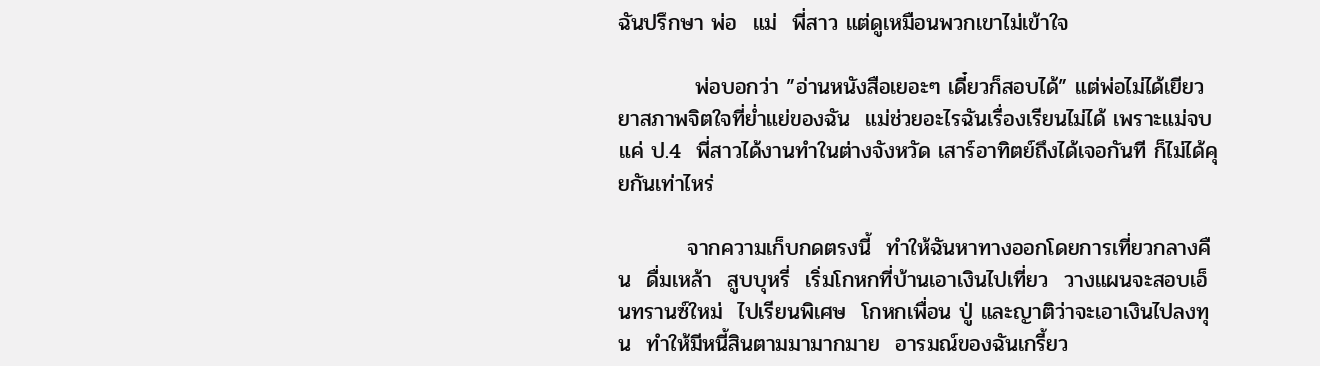ฉันปรึกษา พ่อ  แม่  พี่สาว แต่ดูเหมือนพวกเขาไม่เข้าใจ

          พ่อบอกว่า ”อ่านหนังสือเยอะๆ เดี๋ยวก็สอบได้” แต่พ่อไม่ได้เยียวยาสภาพจิตใจที่ย่ำแย่ของฉัน  แม่ช่วยอะไรฉันเรื่องเรียนไม่ได้ เพราะแม่จบแค่ ป.4  พี่สาวได้งานทำในต่างจังหวัด เสาร์อาทิตย์ถึงได้เจอกันที ก็ไม่ได้คุยกันเท่าไหร่

         จากความเก็บกดตรงนี้  ทำให้ฉันหาทางออกโดยการเที่ยวกลางคืน  ดื่มเหล้า  สูบบุหรี่  เริ่มโกหกที่บ้านเอาเงินไปเที่ยว  วางแผนจะสอบเอ็นทรานซ์ใหม่  ไปเรียนพิเศษ  โกหกเพื่อน ปู่ และญาติว่าจะเอาเงินไปลงทุน  ทำให้มีหนี้สินตามมามากมาย  อารมณ์ของฉันเกรี้ยว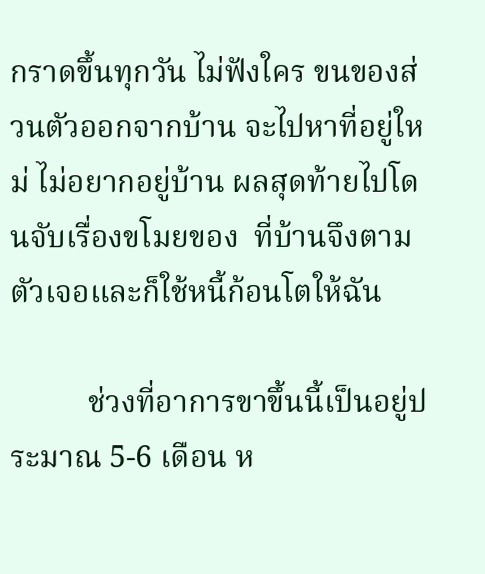กราดขึ้นทุกวัน ไม่ฟังใคร ขนของส่วนตัวออกจากบ้าน จะไปหาที่อยู่ใหม่ ไม่อยากอยู่บ้าน ผลสุดท้ายไปโดนจับเรื่องขโมยของ  ที่บ้านจึงตามตัวเจอและก็ใช้หนี้ก้อนโตให้ฉัน

          ช่วงที่อาการขาขึ้นนี้เป็นอยู่ประมาณ 5-6 เดือน ห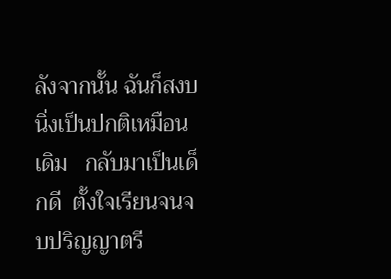ลังจากนั้น ฉันก็สงบนิ่งเป็นปกติเหมือนเดิม   กลับมาเป็นเด็กดี  ตั้งใจเรียนจนจบปริญญาตรี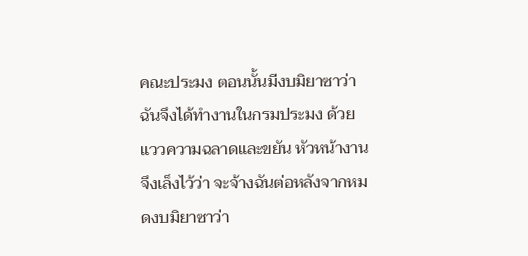คณะประมง ตอนนั้นมีงบมิยาซาว่า ฉันจึงได้ทำงานในกรมประมง ด้วยแววความฉลาดและขยัน หัวหน้างานจึงเล็งไว้ว่า จะจ้างฉันต่อหลังจากหมดงบมิยาซาว่า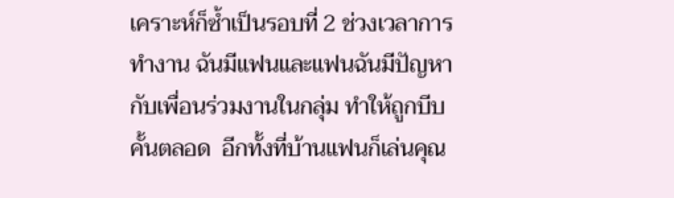เคราะห์ก็ซ้ำเป็นรอบที่ 2 ช่วงเวลาการทำงาน ฉันมีแฟนและแฟนฉันมีปัญหากับเพื่อนร่วมงานในกลุ่ม ทำให้ถูกบีบคั้นตลอด  อีกทั้งที่บ้านแฟนก็เล่นคุณ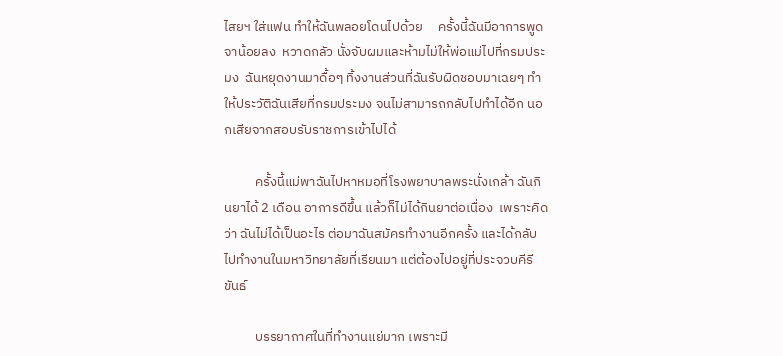ไสยฯ ใส่แฟน ทำให้ฉันพลอยโดนไปด้วย     ครั้งนี้ฉันมีอาการพูดจาน้อยลง  หวาดกลัว นั่งจับผมและห้ามไม่ให้พ่อแม่ไปที่กรมประมง  ฉันหยุดงานมาดื้อๆ ทิ้งงานส่วนที่ฉันรับผิดชอบมาเฉยๆ ทำให้ประวัติฉันเสียที่กรมประมง จนไม่สามารถกลับไปทำได้อีก นอกเสียจากสอบรับราชการเข้าไปได้

          ครั้งนี้แม่พาฉันไปหาหมอที่โรงพยาบาลพระนั่งเกล้า ฉันกินยาได้ 2 เดือน อาการดีขึ้น แล้วก็ไม่ได้กินยาต่อเนื่อง  เพราะคิดว่า ฉันไม่ได้เป็นอะไร ต่อมาฉันสมัครทำงานอีกครั้ง และได้กลับไปทำงานในมหาวิทยาลัยที่เรียนมา แต่ต้องไปอยู่ที่ประจวบคีรีขันธ์

          บรรยากาศในที่ทำงานแย่มาก เพราะมี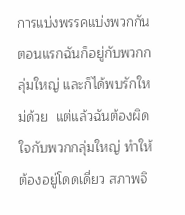การแบ่งพรรคแบ่งพวกกัน ตอนแรกฉันก็อยู่กับพวกกลุ่มใหญ่ และก็ได้พบรักใหม่ด้วย  แต่แล้วฉันต้องผิดใจกับพวกกลุ่มใหญ่ ทำให้ต้องอยู่โดดเดี่ยว สภาพจิ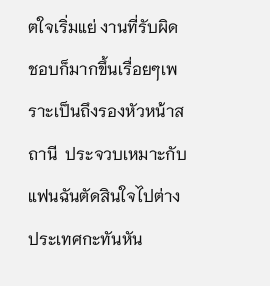ตใจเริ่มแย่ งานที่รับผิดชอบก็มากขึ้นเรื่อยๆเพราะเป็นถึงรองหัวหน้าสถานี  ประจวบเหมาะกับแฟนฉันตัดสินใจไปต่างประเทศกะทันหัน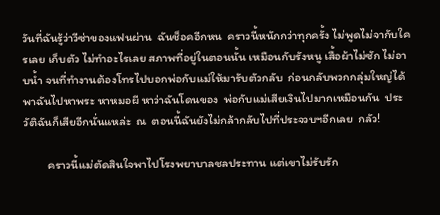วันที่ฉันรู้ว่าวีซ่าของแฟนผ่าน  ฉันช็อคอีกหน  คราวนี้หนักกว่าทุกครั้ง ไม่พูดไม่จากับใครเลย เก็บตัว ไม่ทำอะไรเลย สภาพที่อยู่ในตอนนั้น เหมือนกับรังหนู เสื้อผ้าไม่ซัก ไม่อาบน้ำ จนที่ทำงานต้องโทรไปบอกพ่อกับแม่ให้มารับตัวกลับ  ก่อนกลับพวกกลุ่มใหญ่ได้พาฉันไปหาพระ หาหมอผี หาว่าฉันโดนของ  พ่อกับแม่เสียเงินไปมากเหมือนกัน  ประวัติฉันก็เสียอีกนั่นแหล่ะ  ณ  ตอนนี้ฉันยังไม่กล้ากลับไปที่ประจวบฯอีกเลย  กลัว!

         คราวนี้แม่ตัดสินใจพาไปโรงพยาบาลชลประทาน แต่เขาไม่รับรัก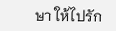ษา ให้ไปรัก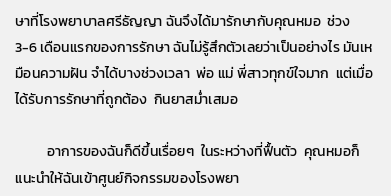ษาที่โรงพยาบาลศรีธัญญา ฉันจึงได้มารักษากับคุณหมอ  ช่วง 3-6 เดือนแรกของการรักษา ฉันไม่รู้สึกตัวเลยว่าเป็นอย่างไร มันเหมือนความฝัน จำได้บางช่วงเวลา  พ่อ แม่ พี่สาวทุกข์ใจมาก  แต่เมื่อได้รับการรักษาที่ถูกต้อง  กินยาสม่ำเสมอ

          อาการของฉันก็ดีขึ้นเรื่อยๆ  ในระหว่างที่ฟื้นตัว  คุณหมอก็แนะนำให้ฉันเข้าศูนย์กิจกรรมของโรงพยา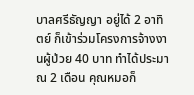บาลศรีธัญญา อยู่ได้ 2 อาทิตย์ ก็เข้าร่วมโครงการจ้างงานผู้ป่วย 40 บาท ทำได้ประมาณ 2 เดือน คุณหมอก็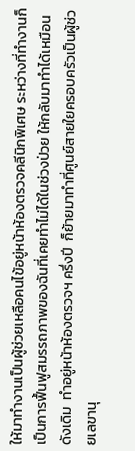ให้มาทำงานเป็นผู้ช่วยเหลือคนไข้อยู่หน้าห้องตรวจคลีนิกพิเศษ ระหว่างที่ทำงานก็เป็นการฟื้นฟูสมรรถภาพของฉันที่เคยทำไม่ได้ในช่วงป่วย ให้กลับมาทำได้เหมือนดังเดิม  ทำอยู่หน้าห้องตรวจฯ ครึ่งปี  ก็ย้ายมาทำที่ศูนย์สายใยครอบครัวเป็นผู้ช่วยเลขานุ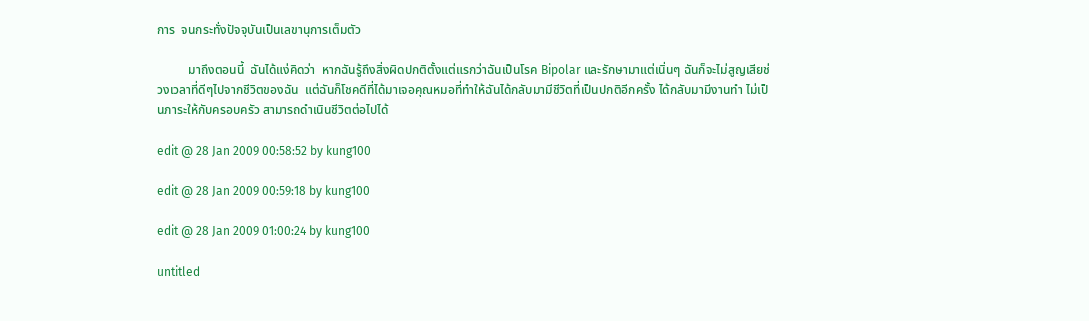การ  จนกระทั่งปัจจุบันเป็นเลขานุการเต็มตัว

          มาถึงตอนนี้  ฉันได้แง่คิดว่า  หากฉันรู้ถึงสิ่งผิดปกติตั้งแต่แรกว่าฉันเป็นโรค Bipolar และรักษามาแต่เนิ่นๆ ฉันก็จะไม่สูญเสียช่วงเวลาที่ดีๆไปจากชีวิตของฉัน  แต่ฉันก็โชคดีที่ได้มาเจอคุณหมอที่ทำให้ฉันได้กลับมามีชีวิตที่เป็นปกติอีกครั้ง ได้กลับมามีงานทำ ไม่เป็นภาระให้กับครอบครัว สามารถดำเนินชีวิตต่อไปได้

edit @ 28 Jan 2009 00:58:52 by kung100

edit @ 28 Jan 2009 00:59:18 by kung100

edit @ 28 Jan 2009 01:00:24 by kung100

untitled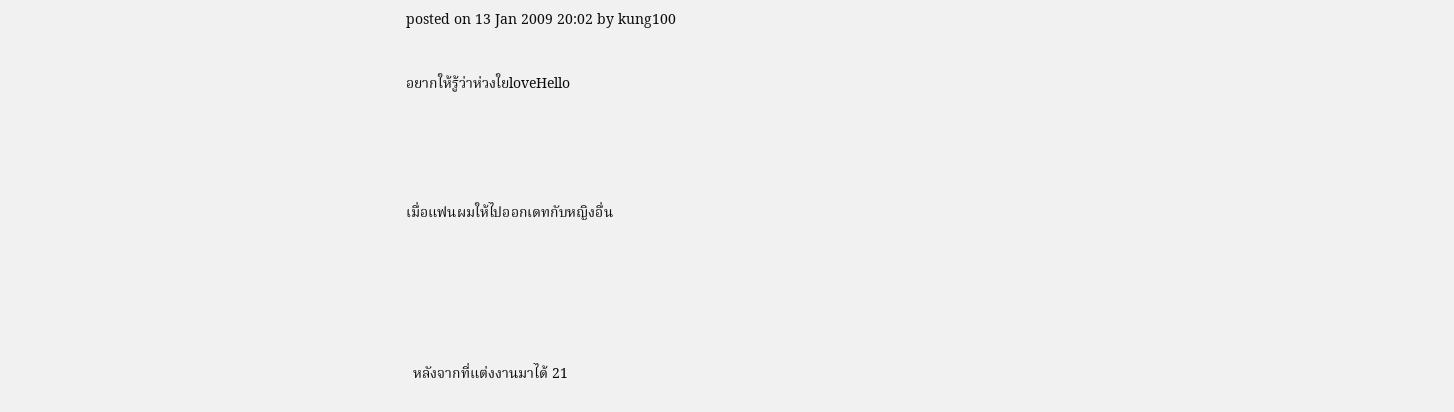posted on 13 Jan 2009 20:02 by kung100

อยากให้รู้ว่าห่วงใยloveHello



เมื่อแฟนผมให้ไปออกเดทกับหญิงอื่น




  หลังจากที่แต่งงานมาได้ 21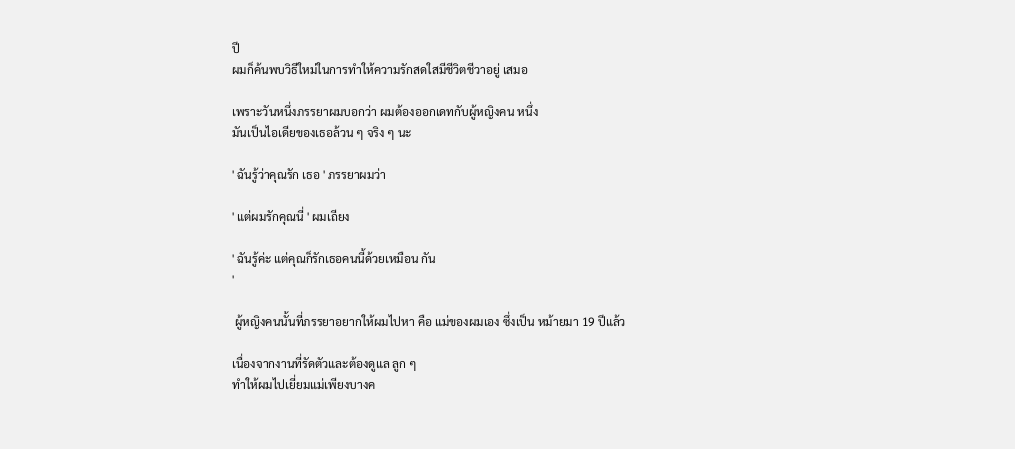ปี
ผมก็ค้นพบวิธีใหม่ในการทำให้ความรักสดใสมีชีวิตชีวาอยู่ เสมอ

เพราะวันหนึ่งภรรยาผมบอกว่า ผมต้องออกเดทกับผู้หญิงคน หนึ่ง
มันเป็นไอเดียของเธอล้วน ๆ จริง ๆ นะ

' ฉันรู้ว่าคุณรัก เธอ ' ภรรยาผมว่า

' แต่ผมรักคุณนี่ ' ผมเถียง

' ฉันรู้ค่ะ แต่คุณก็รักเธอคนนี้ด้วยเหมือน กัน
'

 ผู้หญิงคนนั้นที่ภรรยาอยากให้ผมไปหา คือ แม่ของผมเอง ซึ่งเป็น หม้ายมา 19 ปีแล้ว

เนื่องจากงานที่รัดตัวและต้องดูแล ลูก ๆ
ทำให้ผมไปเยี่ยมแม่เพียงบางค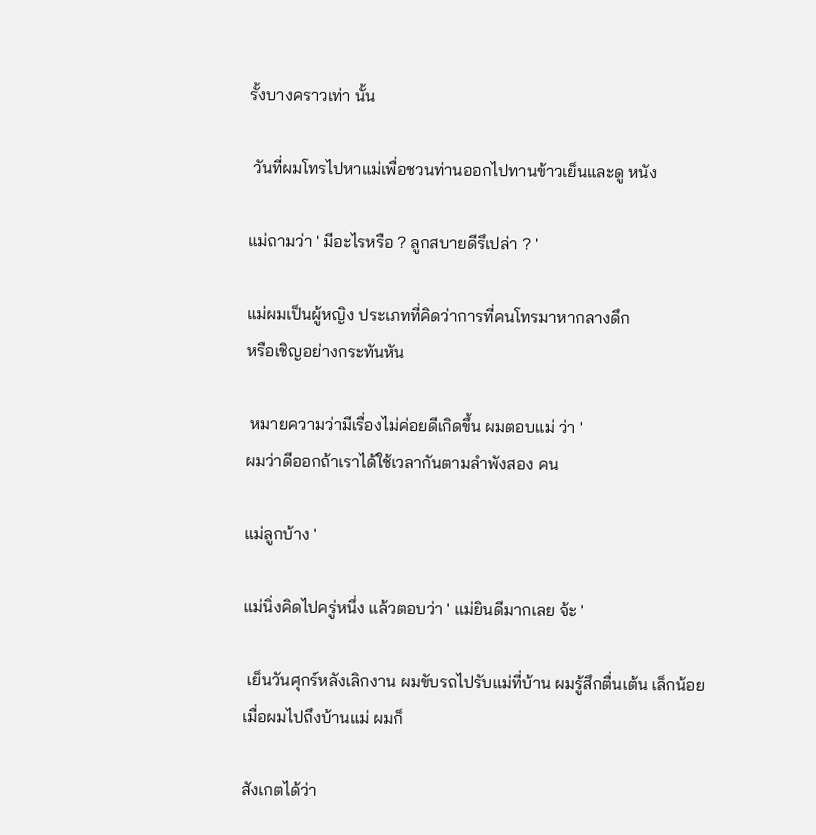รั้งบางคราวเท่า นั้น

 วันที่ผมโทรไปหาแม่เพื่อชวนท่านออกไปทานข้าวเย็นและดู หนัง

แม่ถามว่า ' มีอะไรหรือ ? ลูกสบายดีรึเปล่า ? '

แม่ผมเป็นผู้หญิง ประเภทที่คิดว่าการที่คนโทรมาหากลางดึก
หรือเชิญอย่างกระทันหัน

 หมายความว่ามีเรื่องไม่ค่อยดีเกิดขึ้น ผมตอบแม่ ว่า '
ผมว่าดีออกถ้าเราได้ใช้เวลากันตามลำพังสอง คน

แม่ลูกบ้าง '

แม่นิ่งคิดไปครู่หนึ่ง แล้วตอบว่า ' แม่ยินดีมากเลย จ้ะ '

 เย็นวันศุกร์หลังเลิกงาน ผมขับรถไปรับแม่ที่บ้าน ผมรู้สึกตื่นเต้น เล็กน้อย
เมื่อผมไปถึงบ้านแม่ ผมก็

สังเกตได้ว่า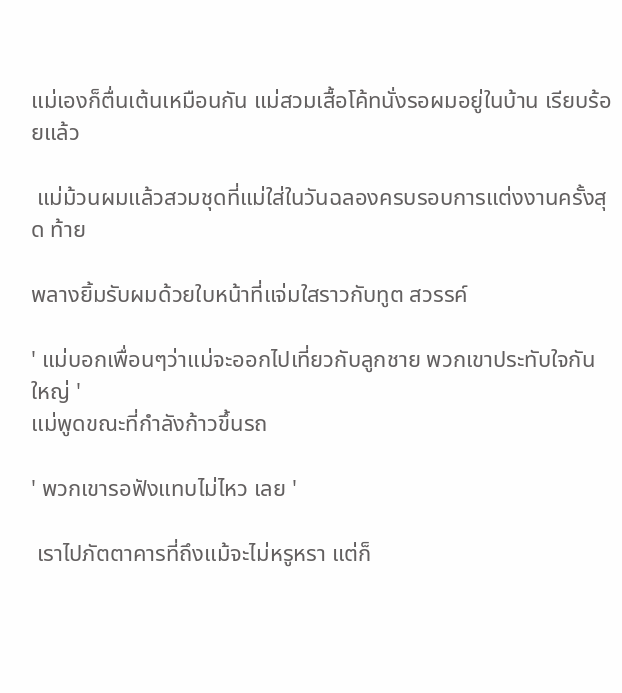แม่เองก็ตื่นเต้นเหมือนกัน แม่สวมเสื้อโค้ทนั่งรอผมอยู่ในบ้าน เรียบร้อยแล้ว

 แม่ม้วนผมแล้วสวมชุดที่แม่ใส่ในวันฉลองครบรอบการแต่งงานครั้งสุด ท้าย

พลางยิ้มรับผมด้วยใบหน้าที่แจ่มใสราวกับทูต สวรรค์

' แม่บอกเพื่อนๆว่าแม่จะออกไปเที่ยวกับลูกชาย พวกเขาประทับใจกัน ใหญ่ '
แม่พูดขณะที่กำลังก้าวขึ้นรถ

' พวกเขารอฟังแทบไม่ไหว เลย '

 เราไปภัตตาคารที่ถึงแม้จะไม่หรูหรา แต่ก็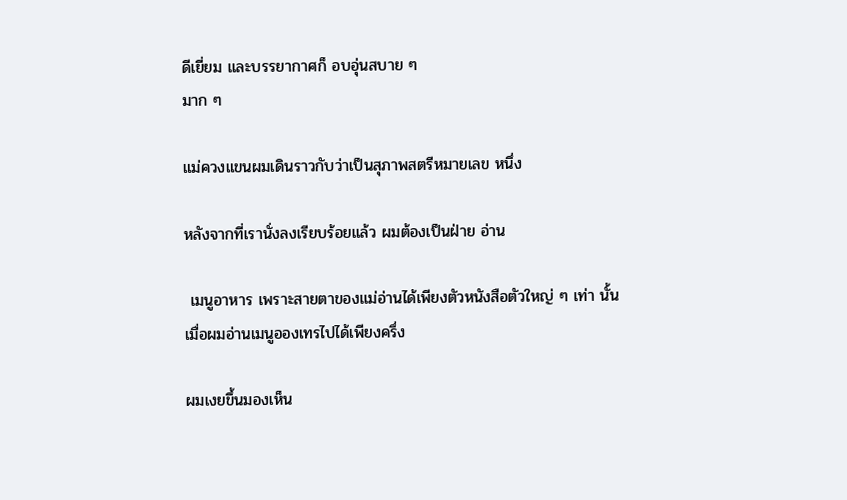ดีเยี่ยม และบรรยากาศก็ อบอุ่นสบาย ๆ
มาก ๆ

แม่ควงแขนผมเดินราวกับว่าเป็นสุภาพสตรีหมายเลข หนึ่ง

หลังจากที่เรานั่งลงเรียบร้อยแล้ว ผมต้องเป็นฝ่าย อ่าน

 เมนูอาหาร เพราะสายตาของแม่อ่านได้เพียงตัวหนังสือตัวใหญ่ ๆ เท่า นั้น
เมื่อผมอ่านเมนูอองเทรไปได้เพียงครึ่ง

ผมเงยขึ้นมองเห็น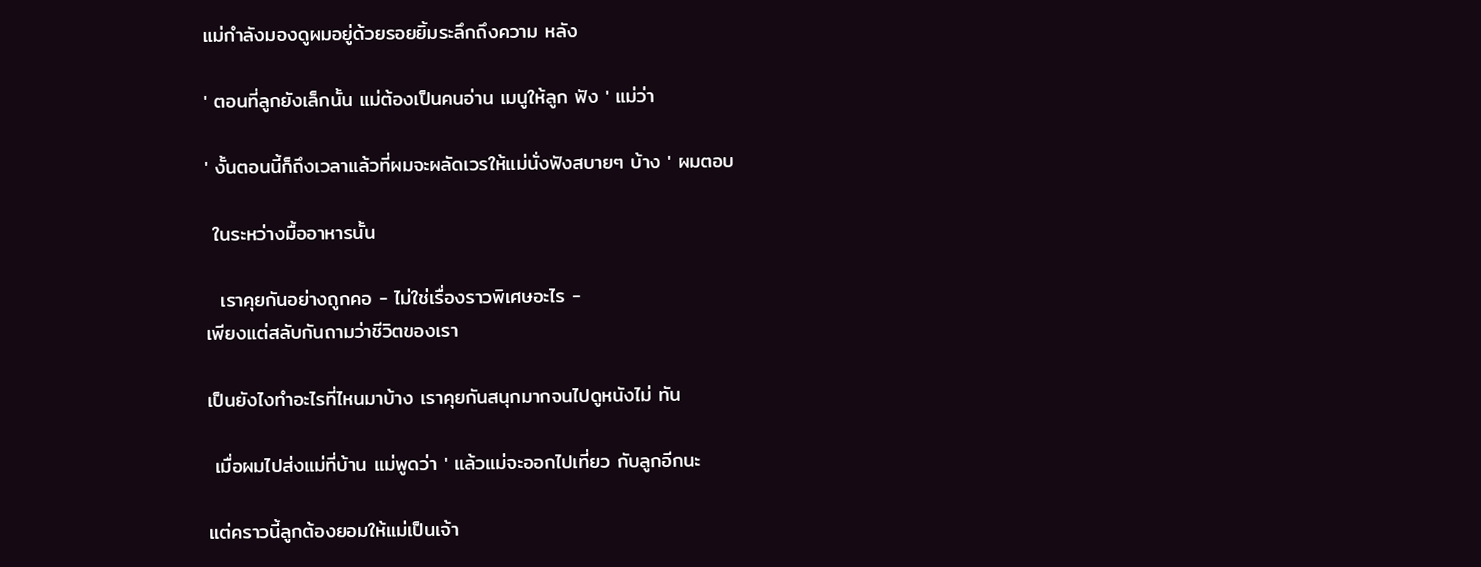แม่กำลังมองดูผมอยู่ด้วยรอยยิ้มระลึกถึงความ หลัง

' ตอนที่ลูกยังเล็กนั้น แม่ต้องเป็นคนอ่าน เมนูให้ลูก ฟัง ' แม่ว่า

' งั้นตอนนี้ก็ถึงเวลาแล้วที่ผมจะผลัดเวรให้แม่นั่งฟังสบายๆ บ้าง ' ผมตอบ

 ในระหว่างมื้ออาหารนั้น

  เราคุยกันอย่างถูกคอ - ไม่ใช่เรื่องราวพิเศษอะไร -
เพียงแต่สลับกันถามว่าชีวิตของเรา

เป็นยังไงทำอะไรที่ไหนมาบ้าง เราคุยกันสนุกมากจนไปดูหนังไม่ ทัน

 เมื่อผมไปส่งแม่ที่บ้าน แม่พูดว่า ' แล้วแม่จะออกไปเที่ยว กับลูกอีกนะ

แต่คราวนี้ลูกต้องยอมให้แม่เป็นเจ้า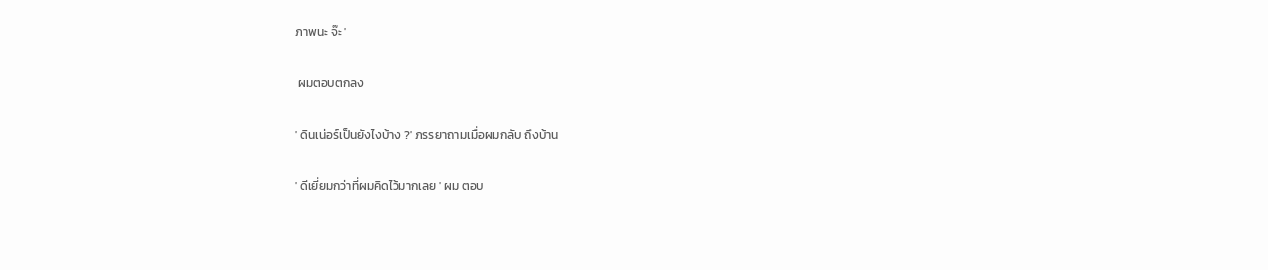ภาพนะ จ๊ะ '

 ผมตอบตกลง

' ดินเน่อร์เป็นยังไงบ้าง ?' ภรรยาถามเมื่อผมกลับ ถึงบ้าน

' ดีเยี่ยมกว่าที่ผมคิดไว้มากเลย ' ผม ตอบ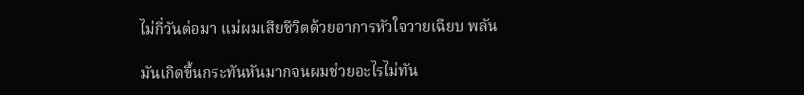ไม่กี่วันต่อมา แม่ผมเสียชีวิตด้วยอาการหัวใจวายเฉียบ พลัน

มันเกิดขึ้นกระทันหันมากจนผมช่วยอะไรไม่ทัน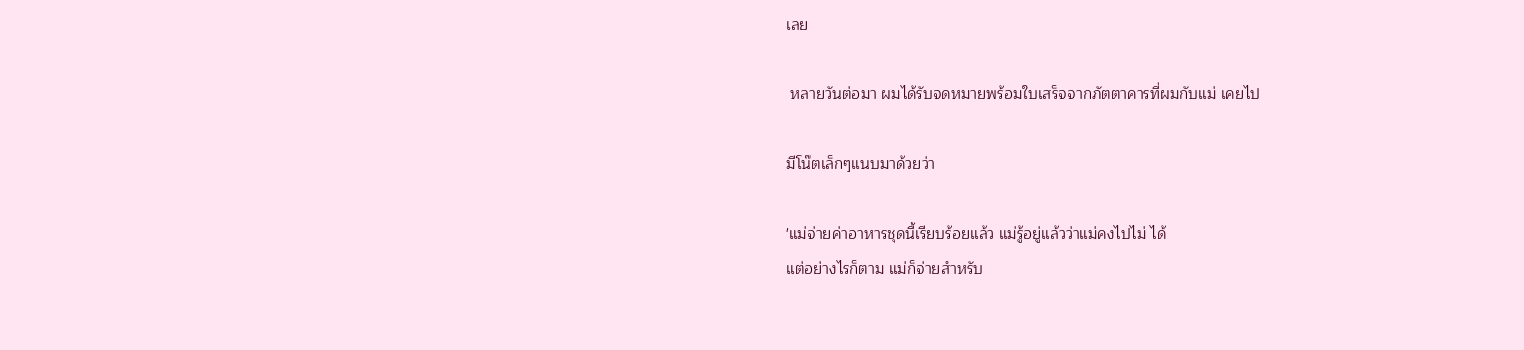เลย

 หลายวันต่อมา ผมได้รับจดหมายพร้อมใบเสร็จจากภัตตาคารที่ผมกับแม่ เคยไป

มีโน๊ตเล็กๆแนบมาด้วยว่า

'แม่จ่ายค่าอาหารชุดนี้เรียบร้อยแล้ว แม่รู้อยู่แล้วว่าแม่คงไปไม่ ได้
แต่อย่างไรก็ตาม แม่ก็จ่ายสำหรับ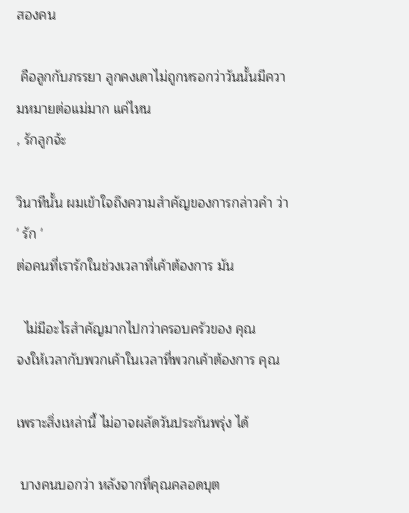สองคน

 คือลูกกับภรรยา ลูกคงเดาไม่ถูกหรอกว่าวันนั้นมีความหมายต่อแม่มาก แค่ไหน
, รักลูกจ้ะ

วินาทีนั้น ผมเข้าใจถึงความสำคัญของการกล่าวคำ ว่า ' รัก '
ต่อคนที่เรารักในช่วงเวลาที่เค้าต้องการ มัน

  ไม่มีอะไรสำคัญมากไปกว่าครอบครัวของ คุณ
จงให้เวลากับพวกเค้าในเวลาที่พวกเค้าต้องการ คุณ

เพราะสิ่งเหล่านี้ ไม่อาจผลัดวันประกันพรุ่ง ได้

 บางคนบอกว่า หลังจากที่คุณคลอดบุต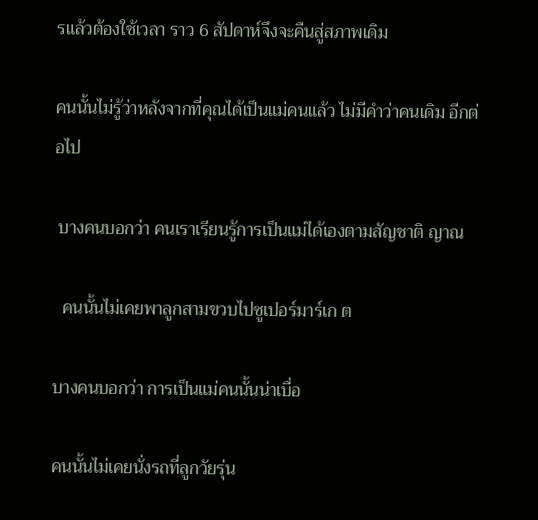รแล้วต้องใช้เวลา ราว 6 สัปดาห์จึงจะคืนสู่สภาพเดิม

คนนั้นไม่รู้ว่าหลังจากที่คุณได้เป็นแม่คนแล้ว ไม่มีคำว่าคนเดิม อีกต่อไป

 บางคนบอกว่า คนเราเรียนรู้การเป็นแม่ได้เองตามสัญชาติ ญาณ

  คนนั้นไม่เคยพาลูกสามขวบไปซูเปอร์มาร์เก ต

บางคนบอกว่า การเป็นแม่คนนั้นน่าเบื่อ

คนนั้นไม่เคยนั่งรถที่ลูกวัยรุ่น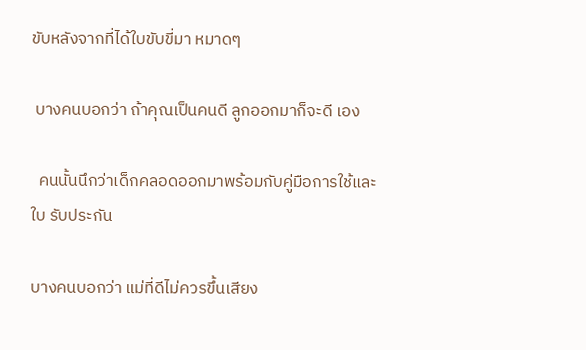ขับหลังจากที่ได้ใบขับขี่มา หมาดๆ

 บางคนบอกว่า ถ้าคุณเป็นคนดี ลูกออกมาก็จะดี เอง

  คนนั้นนึกว่าเด็กคลอดออกมาพร้อมกับคู่มือการใช้และใบ รับประกัน

บางคนบอกว่า แม่ที่ดีไม่ควรขึ้นเสียง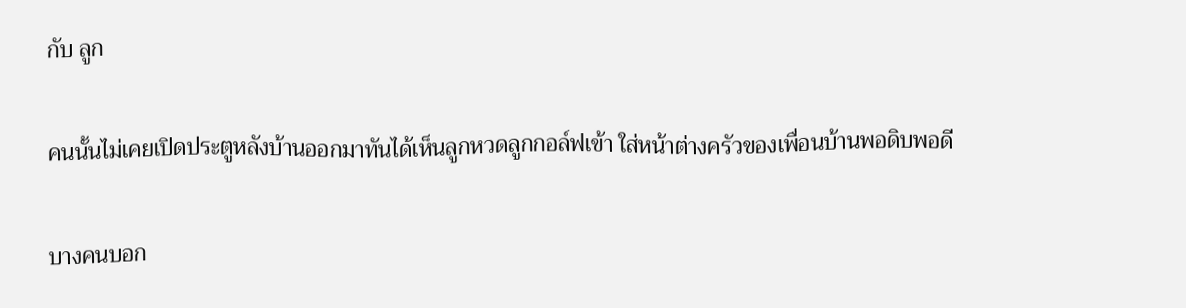กับ ลูก

คนนั้นไม่เคยเปิดประตูหลังบ้านออกมาทันได้เห็นลูกหวดลูกกอล์ฟเข้า ใส่หน้าต่างครัวของเพื่อนบ้านพอดิบพอดี

บางคนบอก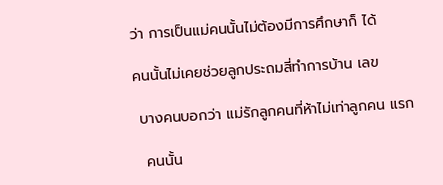ว่า การเป็นแม่คนนั้นไม่ต้องมีการศึกษาก็ ได้

คนนั้นไม่เคยช่วยลูกประถมสี่ทำการบ้าน เลข

 บางคนบอกว่า แม่รักลูกคนที่ห้าไม่เท่าลูกคน แรก

  คนนั้น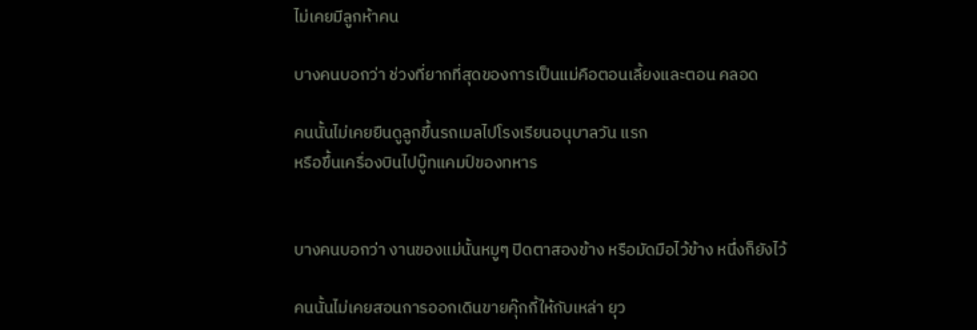ไม่เคยมีลูกห้าคน

บางคนบอกว่า ช่วงที่ยากที่สุดของการเป็นแม่คือตอนเลี้ยงและตอน คลอด

คนนั้นไม่เคยยืนดูลูกขึ้นรถเมลไปโรงเรียนอนุบาลวัน แรก
หรือขึ้นเครื่องบินไปบู๊ทแคมป์ของทหาร


บางคนบอกว่า งานของแม่นั้นหมูๆ ปิดตาสองข้าง หรือมัดมือไว้ข้าง หนึ่งก็ยังไว้

คนนั้นไม่เคยสอนการออกเดินขายคุ๊กกี้ให้กับเหล่า ยุว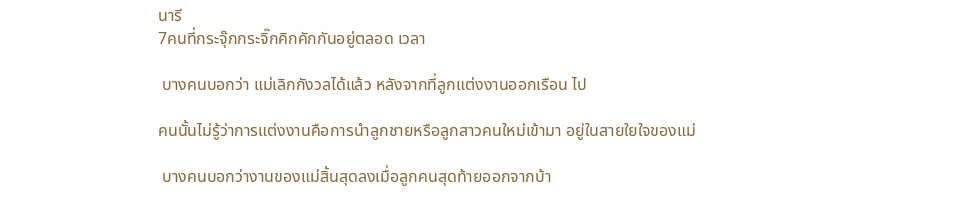นารี
7คนที่กระจุ๊กกระจิ๊กคิกคักกันอยู่ตลอด เวลา

 บางคนบอกว่า แม่เลิกกังวลได้แล้ว หลังจากที่ลูกแต่งงานออกเรือน ไป

คนนั้นไม่รู้ว่าการแต่งงานคือการนำลูกชายหรือลูกสาวคนใหม่เข้ามา อยู่ในสายใยใจของแม่

 บางคนบอกว่างานของแม่สิ้นสุดลงเมื่อลูกคนสุดท้ายออกจากบ้า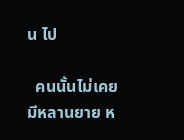น ไป

  คนนั้นไม่เคยมีหลานยาย ห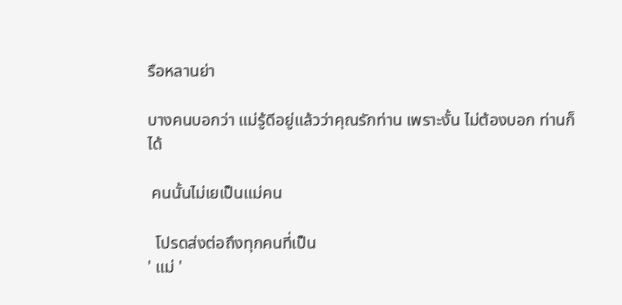รือหลานย่า

บางคนบอกว่า แม่รู้ดีอยู่แล้วว่าคุณรักท่าน เพราะงั้น ไม่ต้องบอก ท่านก็ได้

 คนนั้นไม่เยเป็นแม่คน

  โปรดส่งต่อถึงทุกคนที่เป็น
' แม่ '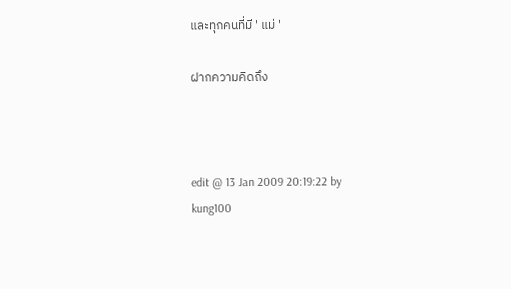และทุกคนที่มี ' แม่ '

ฝากความคิดถึง



edit @ 13 Jan 2009 20:19:22 by kung100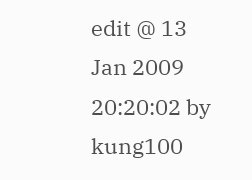edit @ 13 Jan 2009 20:20:02 by kung100